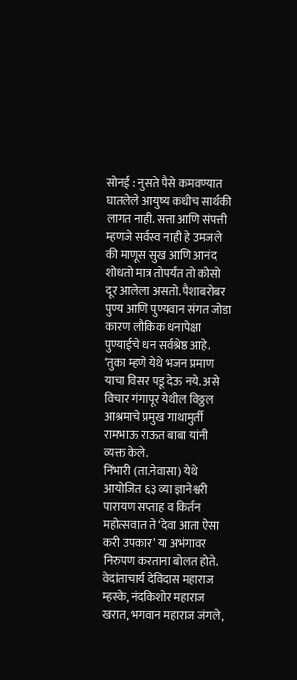सोनई : नुसते पैसे कमवण्यात घातलेले आयुष्य कधीच सार्थकी लागत नाही. सत्ता आणि संपत्ती म्हणजे सर्वस्व नाही हे उमजले की माणूस सुख आणि आनंद शोधतो मात्र तोपर्यंत तो कोसो दूर आलेला असतो. पैशाबरोबर पुण्य आणि पुण्यवान संगत जोडा कारण लौकिक धनापेक्षा पुण्याईचे धन सर्वश्रेष्ठ आहे. ‘तुका म्हणे येथे भजन प्रमाण याचा विसर पडू देऊ नये. असे विचार गंगापूर येथील विठ्ठल आश्रमाचे प्रमुख गाथामुर्ती रामभाऊ राऊत बाबा यांनी व्यक्त केले.
निंभारी (ता.नेवासा) येथे आयोजित ६३ व्या ज्ञानेश्वरी पारायण सप्ताह व किर्तन महोत्सवात ते ‘देवा आता ऐसा करी उपकार’ या अभंगावर निरुपण करताना बोलत होते. वेदांताचार्य देविदास महाराज म्हस्के, नंदकिशोर महाराज खरात, भगवान महाराज जंगले,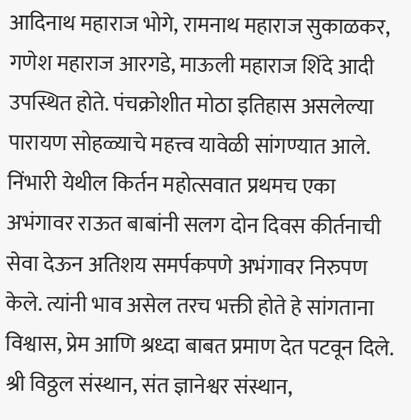आदिनाथ महाराज भोगे, रामनाथ महाराज सुकाळकर, गणेश महाराज आरगडे, माऊली महाराज शिंदे आदी उपस्थित होते. पंचक्रोशीत मोठा इतिहास असलेल्या पारायण सोहळ्याचे महत्त्व यावेळी सांगण्यात आले.
निंभारी येथील किर्तन महोत्सवात प्रथमच एका अभंगावर राऊत बाबांनी सलग दोन दिवस कीर्तनाची सेवा देऊन अतिशय समर्पकपणे अभंगावर निरुपण केले. त्यांनी भाव असेल तरच भक्ती होते हे सांगताना विश्वास, प्रेम आणि श्रध्दा बाबत प्रमाण देत पटवून दिले. श्री विठ्ठल संस्थान, संत ज्ञानेश्वर संस्थान,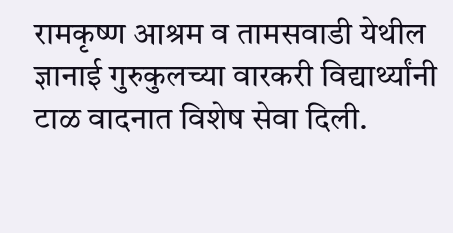रामकृष्ण आश्रम व तामसवाडी येथील ज्ञानाई गुरुकुलच्या वारकरी विद्यार्थ्यांनी टाळ वादनात विशेष सेवा दिली.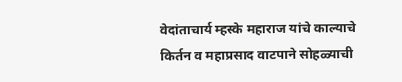वेदांताचार्य म्हस्के महाराज यांचे काल्याचे किर्तन व महाप्रसाद वाटपाने सोहळ्याची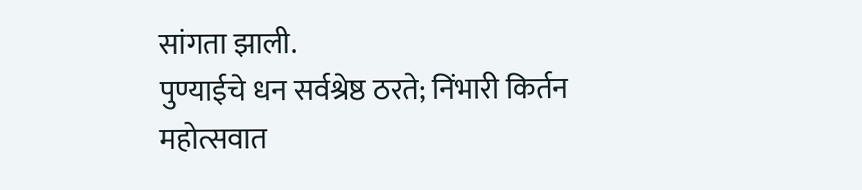सांगता झाली.
पुण्याईचे धन सर्वश्रेष्ठ ठरते; निंभारी किर्तन महोत्सवात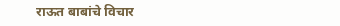राऊत बाबांचे विचार